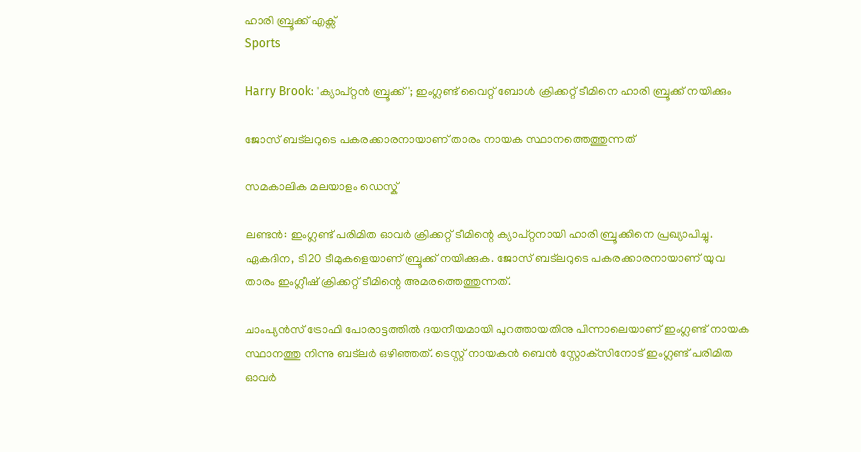ഹാരി ബ്രൂക്ക്‌ എക്സ്
Sports

Harry Brook: 'ക്യാപ്റ്റൻ ബ്രൂക്ക്'; ഇംഗ്ലണ്ട് വൈറ്റ് ബോൾ ക്രിക്കറ്റ് ടീമിനെ ഹാരി ബ്രൂക്ക്‌ നയിക്കും

ജോസ് ബട്‌ലറുടെ പകരക്കാരനായാണ് താരം നായക സ്ഥാനത്തെത്തുന്നത്

സമകാലിക മലയാളം ഡെസ്ക്

ലണ്ടന്‍: ഇംഗ്ലണ്ട് പരിമിത ഓവര്‍ ക്രിക്കറ്റ് ടീമിന്റെ ക്യാപ്റ്റനായി ഹാരി ബ്രൂക്കിനെ പ്രഖ്യാപിച്ചു. ഏകദിന, ടി20 ടീമുകളെയാണ് ബ്രൂക്ക് നയിക്കുക. ജോസ് ബട്‌ലറുടെ പകരക്കാരനായാണ് യുവ താരം ഇംഗ്ലീഷ് ക്രിക്കറ്റ് ടീമിന്റെ അമരത്തെത്തുന്നത്.

ചാംപ്യന്‍സ് ട്രോഫി പോരാട്ടത്തില്‍ ദയനീയമായി പുറത്തായതിനു പിന്നാലെയാണ് ഇംഗ്ലണ്ട് നായക സ്ഥാനത്തു നിന്നു ബട്‌ലര്‍ ഒഴിഞ്ഞത്. ടെസ്റ്റ് നായകന്‍ ബെന്‍ സ്റ്റോക്‌സിനോട് ഇംഗ്ലണ്ട് പരിമിത ഓവര്‍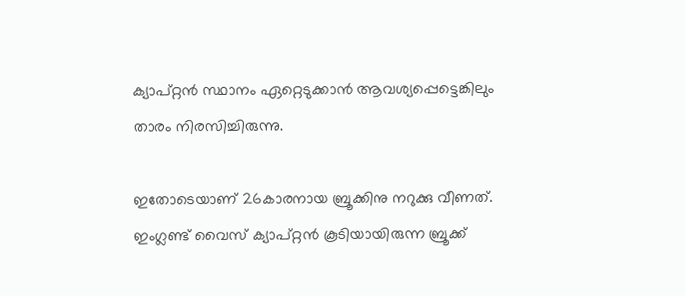ക്യാപ്റ്റന്‍ സ്ഥാനം ഏറ്റെടുക്കാന്‍ ആവശ്യപ്പെട്ടെങ്കിലും താരം നിരസിച്ചിരുന്നു.

ഇതോടെയാണ് 26കാരനായ ബ്രൂക്കിനു നറുക്കു വീണത്. ഇംഗ്ലണ്ട് വൈസ് ക്യാപ്റ്റന്‍ കൂടിയായിരുന്ന ബ്രൂക്ക്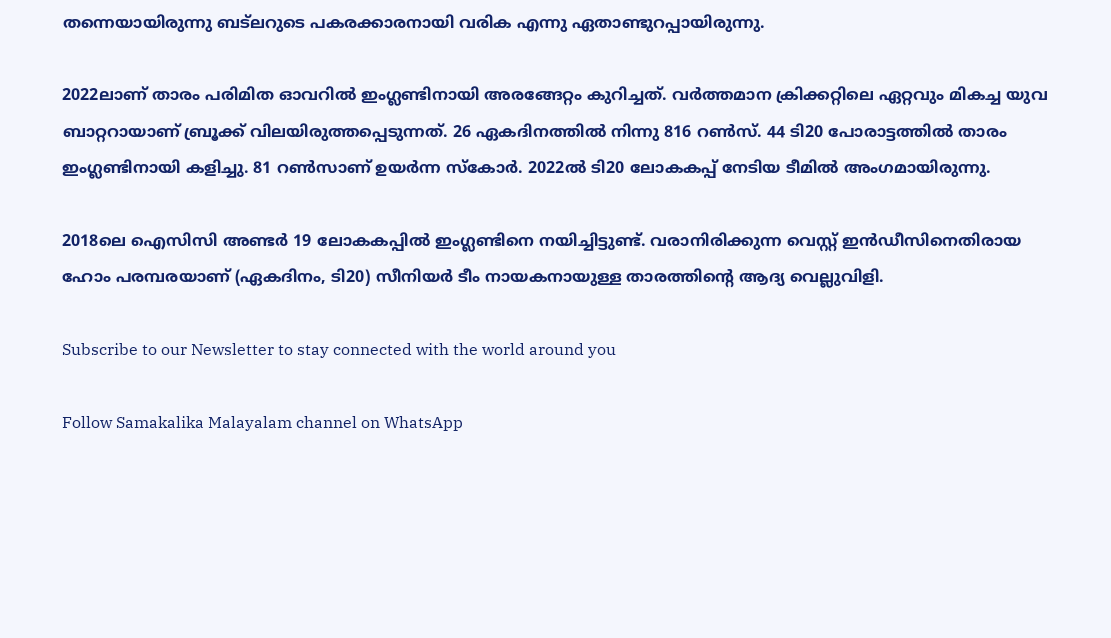തന്നെയായിരുന്നു ബട്‌ലറുടെ പകരക്കാരനായി വരിക എന്നു ഏതാണ്ടുറപ്പായിരുന്നു.

2022ലാണ് താരം പരിമിത ഓവറില്‍ ഇംഗ്ലണ്ടിനായി അരങ്ങേറ്റം കുറിച്ചത്. വര്‍ത്തമാന ക്രിക്കറ്റിലെ ഏറ്റവും മികച്ച യുവ ബാറ്ററായാണ് ബ്രൂക്ക് വിലയിരുത്തപ്പെടുന്നത്. 26 ഏകദിനത്തില്‍ നിന്നു 816 റണ്‍സ്. 44 ടി20 പോരാട്ടത്തില്‍ താരം ഇംഗ്ലണ്ടിനായി കളിച്ചു. 81 റണ്‍സാണ് ഉയര്‍ന്ന സ്‌കോര്‍. 2022ല്‍ ടി20 ലോകകപ്പ് നേടിയ ടീമില്‍ അംഗമായിരുന്നു.

2018ലെ ഐസിസി അണ്ടര്‍ 19 ലോകകപ്പില്‍ ഇംഗ്ലണ്ടിനെ നയിച്ചിട്ടുണ്ട്. വരാനിരിക്കുന്ന വെസ്റ്റ് ഇന്‍ഡീസിനെതിരായ ഹോം പരമ്പരയാണ് (ഏകദിനം, ടി20) സീനിയര്‍ ടീം നായകനായുള്ള താരത്തിന്റെ ആദ്യ വെല്ലുവിളി.

Subscribe to our Newsletter to stay connected with the world around you

Follow Samakalika Malayalam channel on WhatsApp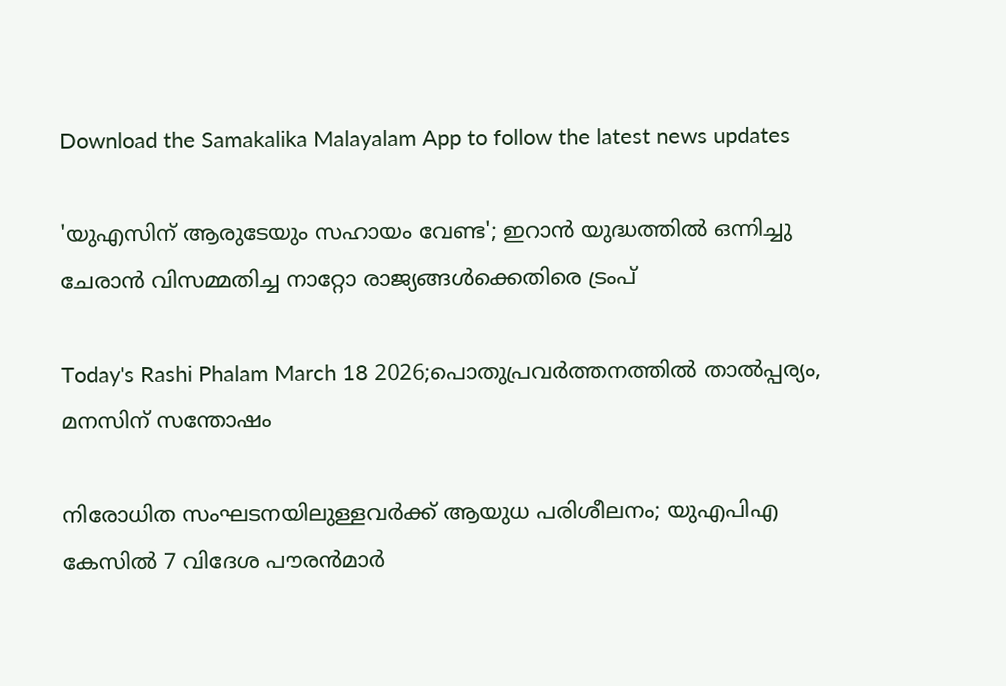Download the Samakalika Malayalam App to follow the latest news updates

'യുഎസിന് ആരുടേയും സഹായം വേണ്ട'; ഇറാൻ യുദ്ധത്തിൽ ഒന്നിച്ചു ചേരാൻ വിസമ്മതിച്ച നാറ്റോ രാജ്യങ്ങൾക്കെതിരെ ട്രംപ്

Today's Rashi Phalam March 18 2026;പൊതുപ്രവര്‍ത്തനത്തില്‍ താല്‍പ്പര്യം, മനസിന് സന്തോഷം

നിരോധിത സംഘടനയിലുള്ളവർക്ക് ആയുധ പരിശീലനം; യുഎപിഎ കേസിൽ 7 വിദേശ പൗരൻമാർ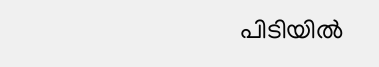പിടിയിൽ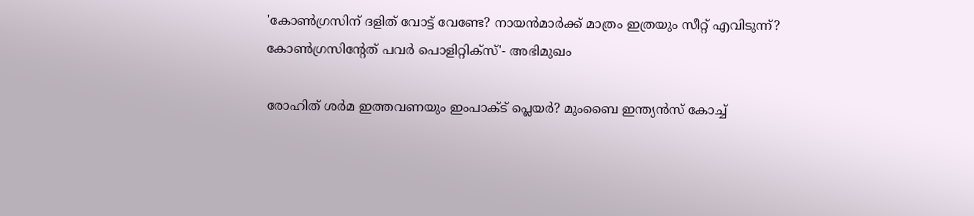'കോണ്‍ഗ്രസിന് ദളിത് വോട്ട് വേണ്ടേ? നായന്‍മാര്‍ക്ക് മാത്രം ഇത്രയും സീറ്റ് എവിടുന്ന്? കോണ്‍ഗ്രസിന്റേത് പവര്‍ പൊളിറ്റിക്‌സ്'- അഭിമുഖം

രോഹിത് ശര്‍മ ഇത്തവണയും ഇംപാക്ട് പ്ലെയര്‍? മുംബൈ ഇന്ത്യന്‍സ് കോച്ച്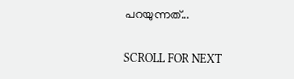പറയുന്നത്...

SCROLL FOR NEXT